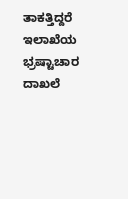ತಾಕತ್ತಿದ್ದರೆ ಇಲಾಖೆಯ ಭ್ರಷ್ಟಾಚಾರ ದಾಖಲೆ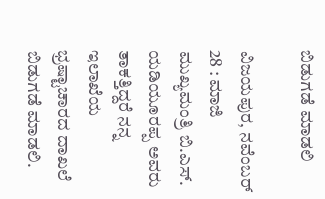ಬಿಡುಗಡೆ ಮಾಡಲಿ

ವಿಜಯಪುರ, ನವೆಂಬರ್ 28 : ಮಾಜಿ ಮುಖ್ಯಮಂತ್ರಿ ಬಿ.ಎಸ್. ಯಡಿಯೂರಪ್ಪ ಅವರು ತಾಕತ್ತಿದ್ದರೆ ನನ್ನ ಇಲಾಖೆಯ ಭ್ರಷ್ಟಾಚಾರದ ದಾಖಲೆ ಬಿಡುಗಡೆ ಮಾಡಲಿ.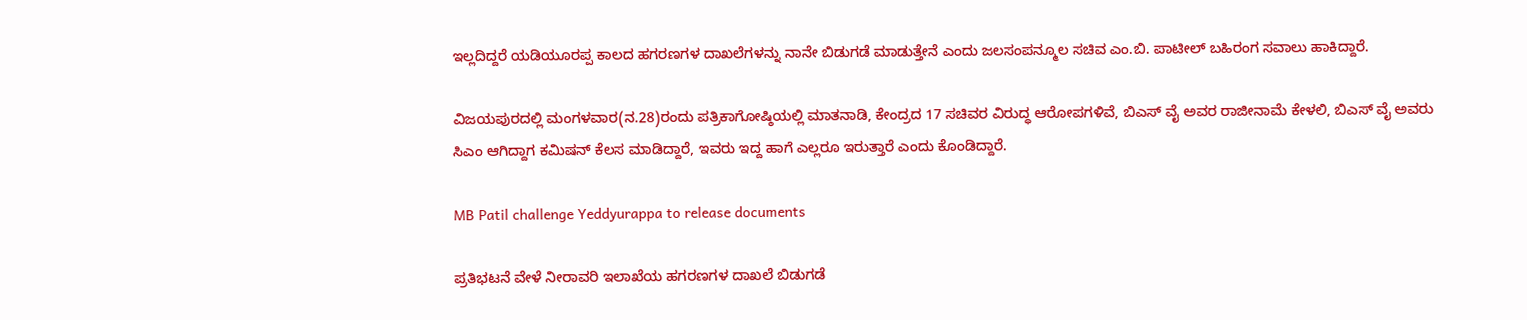ಇಲ್ಲದಿದ್ದರೆ ಯಡಿಯೂರಪ್ಪ ಕಾಲದ ಹಗರಣಗಳ ದಾಖಲೆಗಳನ್ನು ನಾನೇ ಬಿಡುಗಡೆ ಮಾಡುತ್ತೇನೆ ಎಂದು ಜಲಸಂಪನ್ಮೂಲ ಸಚಿವ ಎಂ.ಬಿ. ಪಾಟೀಲ್ ಬಹಿರಂಗ ಸವಾಲು ಹಾಕಿದ್ದಾರೆ.

ವಿಜಯಪುರದಲ್ಲಿ ಮಂಗಳವಾರ(ನ.28)ರಂದು ಪತ್ರಿಕಾಗೋಷ್ಠಿಯಲ್ಲಿ ಮಾತನಾಡಿ, ಕೇಂದ್ರದ 17 ಸಚಿವರ ವಿರುದ್ಧ ಆರೋಪಗಳಿವೆ, ಬಿಎಸ್ ವೈ ಅವರ ರಾಜೀನಾಮೆ ಕೇಳಲಿ, ಬಿಎಸ್ ವೈ ಅವರು ಸಿಎಂ ಆಗಿದ್ದಾಗ ಕಮಿಷನ್ ಕೆಲಸ ಮಾಡಿದ್ದಾರೆ, ಇವರು ಇದ್ದ ಹಾಗೆ ಎಲ್ಲರೂ ಇರುತ್ತಾರೆ ಎಂದು ಕೊಂಡಿದ್ದಾರೆ.

MB Patil challenge Yeddyurappa to release documents

ಪ್ರತಿಭಟನೆ ವೇಳೆ ನೀರಾವರಿ ಇಲಾಖೆಯ ಹಗರಣಗಳ ದಾಖಲೆ ಬಿಡುಗಡೆ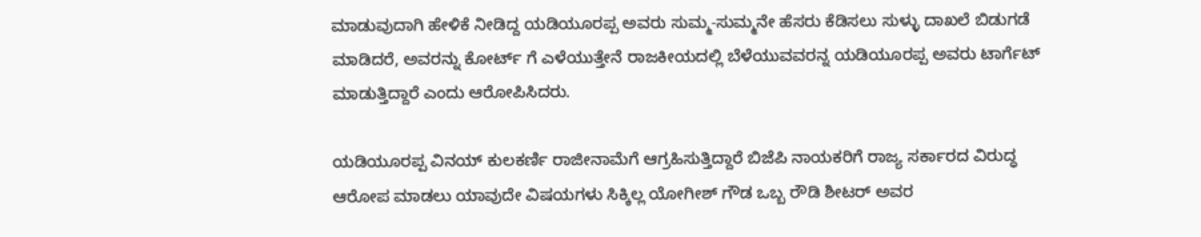ಮಾಡುವುದಾಗಿ ಹೇಳಿಕೆ ನೀಡಿದ್ದ ಯಡಿಯೂರಪ್ಪ ಅವರು ಸುಮ್ಮ-ಸುಮ್ಮನೇ ಹೆಸರು ಕೆಡಿಸಲು ಸುಳ್ಳು ದಾಖಲೆ ಬಿಡುಗಡೆ ಮಾಡಿದರೆ, ಅವರನ್ನು ಕೋರ್ಟ್ ಗೆ ಎಳೆಯುತ್ತೇನೆ ರಾಜಕೀಯದಲ್ಲಿ ಬೆಳೆಯುವವರನ್ನ ಯಡಿಯೂರಪ್ಪ ಅವರು ಟಾರ್ಗೆಟ್ ಮಾಡುತ್ತಿದ್ದಾರೆ ಎಂದು ಆರೋಪಿಸಿದರು.

ಯಡಿಯೂರಪ್ಪ ವಿನಯ್ ಕುಲಕರ್ಣಿ ರಾಜೀನಾಮೆಗೆ ಆಗ್ರಹಿಸುತ್ತಿದ್ದಾರೆ ಬಿಜೆಪಿ ನಾಯಕರಿಗೆ ರಾಜ್ಯ ಸರ್ಕಾರದ ವಿರುದ್ಧ ಆರೋಪ ಮಾಡಲು ಯಾವುದೇ ವಿಷಯಗಳು ಸಿಕ್ಕಿಲ್ಲ ಯೋಗೀಶ್ ಗೌಡ ಒಬ್ಬ ರೌಡಿ ಶೀಟರ್ ಅವರ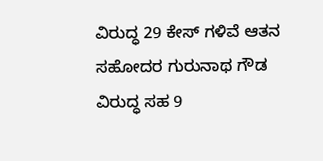ವಿರುದ್ಧ 29 ಕೇಸ್ ಗಳಿವೆ ಆತನ ಸಹೋದರ ಗುರುನಾಥ ಗೌಡ ವಿರುದ್ಧ ಸಹ 9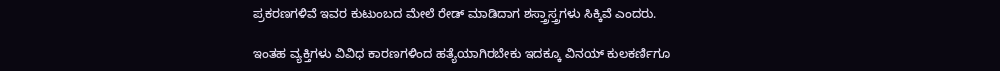ಪ್ರಕರಣಗಳಿವೆ ಇವರ ಕುಟುಂಬದ ಮೇಲೆ ರೇಡ್ ಮಾಡಿದಾಗ ಶಸ್ತ್ರಾಸ್ತ್ರಗಳು ಸಿಕ್ಕಿವೆ ಎಂದರು.

ಇಂತಹ ವ್ಯಕ್ತಿಗಳು ವಿವಿಧ ಕಾರಣಗಳಿಂದ ಹತ್ಯೆಯಾಗಿರಬೇಕು ಇದಕ್ಕೂ ವಿನಯ್ ಕುಲಕರ್ಣಿಗೂ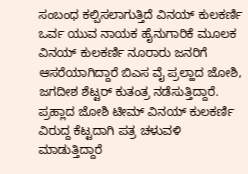ಸಂಬಂಧ ಕಲ್ಪಿಸಲಾಗುತ್ತಿದೆ ವಿನಯ್ ಕುಲಕರ್ಣಿ ಒರ್ವ ಯುವ ನಾಯಕ ಹೈನುಗಾರಿಕೆ ಮೂಲಕ ವಿನಯ್ ಕುಲಕರ್ಣಿ ನೂರಾರು ಜನರಿಗೆ ಆಸರೆಯಾಗಿದ್ದಾರೆ ಬಿಎಸ ವೈ ಪ್ರಲ್ಹಾದ ಜೋಶಿ, ಜಗದೀಶ ಶೆಟ್ಟರ್ ಕುತಂತ್ರ ನಡೆಸುತ್ತಿದ್ದಾರೆ. ಪ್ರಹ್ಲಾದ ಜೋಶಿ ಟೀಮ್ ವಿನಯ್ ಕುಲಕರ್ಣಿ ವಿರುದ್ದ ಕೆಟ್ಟದಾಗಿ ಪತ್ರ ಚಳುವಳಿ ಮಾಡುತ್ತಿದ್ದಾರೆ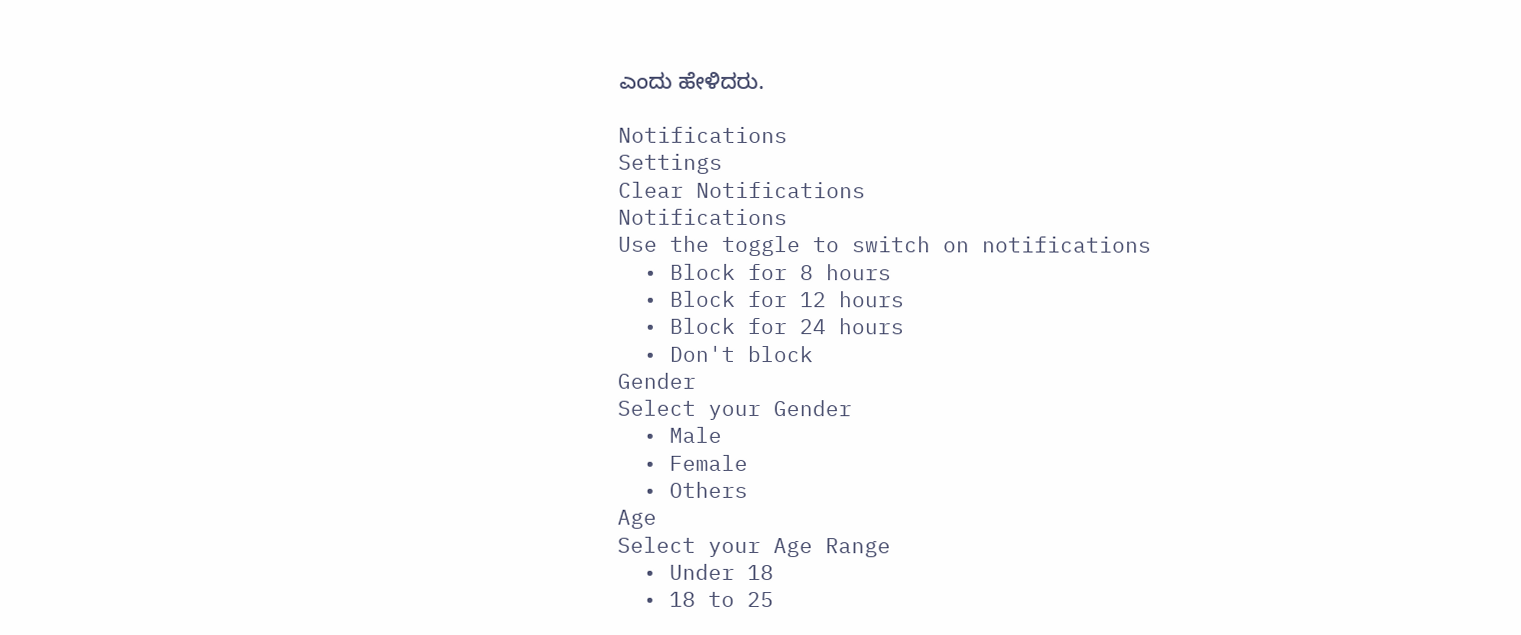ಎಂದು ಹೇಳಿದರು.

Notifications
Settings
Clear Notifications
Notifications
Use the toggle to switch on notifications
  • Block for 8 hours
  • Block for 12 hours
  • Block for 24 hours
  • Don't block
Gender
Select your Gender
  • Male
  • Female
  • Others
Age
Select your Age Range
  • Under 18
  • 18 to 25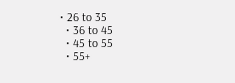• 26 to 35
  • 36 to 45
  • 45 to 55
  • 55+